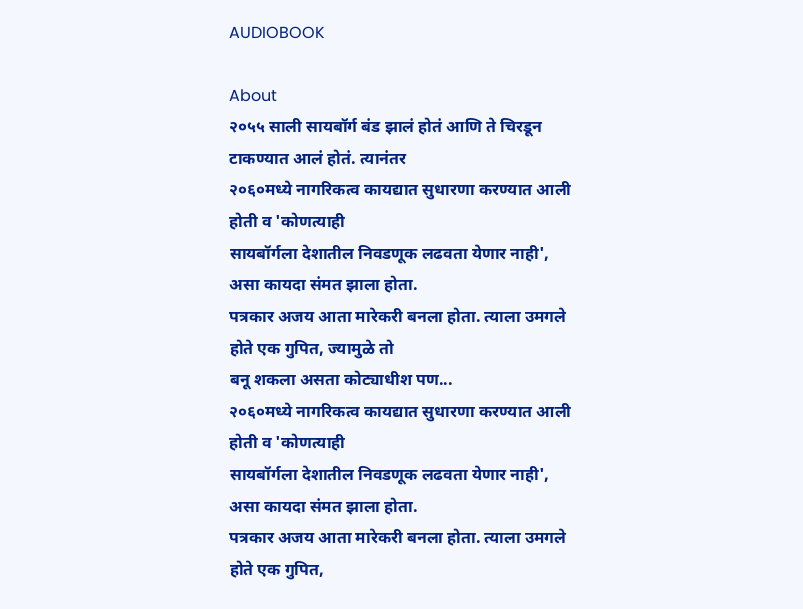AUDIOBOOK

About
२०५५ साली सायबॉर्ग बंड झालं होतं आणि ते चिरडून टाकण्यात आलं होतं. त्यानंतर
२०६०मध्ये नागरिकत्व कायद्यात सुधारणा करण्यात आली होती व 'कोणत्याही
सायबॉर्गला देशातील निवडणूक लढवता येणार नाही', असा कायदा संमत झाला होता.
पत्रकार अजय आता मारेकरी बनला होता. त्याला उमगले होते एक गुपित, ज्यामुळे तो
बनू शकला असता कोट्याधीश पण...
२०६०मध्ये नागरिकत्व कायद्यात सुधारणा करण्यात आली होती व 'कोणत्याही
सायबॉर्गला देशातील निवडणूक लढवता येणार नाही', असा कायदा संमत झाला होता.
पत्रकार अजय आता मारेकरी बनला होता. त्याला उमगले होते एक गुपित,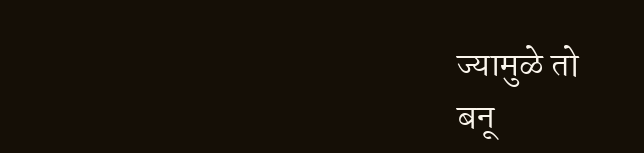ज्यामुळे तो
बनू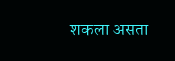शकला असता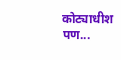कोट्याधीश पण...